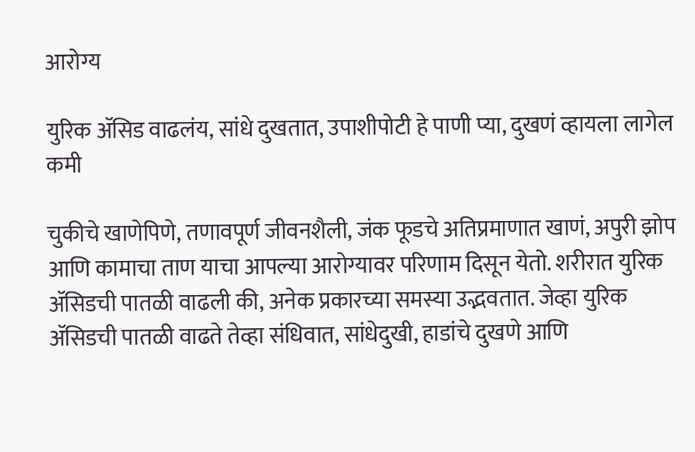आरोग्य

युरिक ॲसिड वाढलंय, सांधे दुखतात, उपाशीपोटी हे पाणी प्या, दुखणं व्हायला लागेल कमी

चुकीचे खाणेपिणे, तणावपूर्ण जीवनशैली, जंक फूडचे अतिप्रमाणात खाणं, अपुरी झोप आणि कामाचा ताण याचा आपल्या आरोग्यावर परिणाम दिसून येतो. शरीरात युरिक ॲसिडची पातळी वाढली की, अनेक प्रकारच्या समस्या उद्भवतात. जेव्हा युरिक ॲसिडची पातळी वाढते तेव्हा संधिवात, सांधेदुखी, हाडांचे दुखणे आणि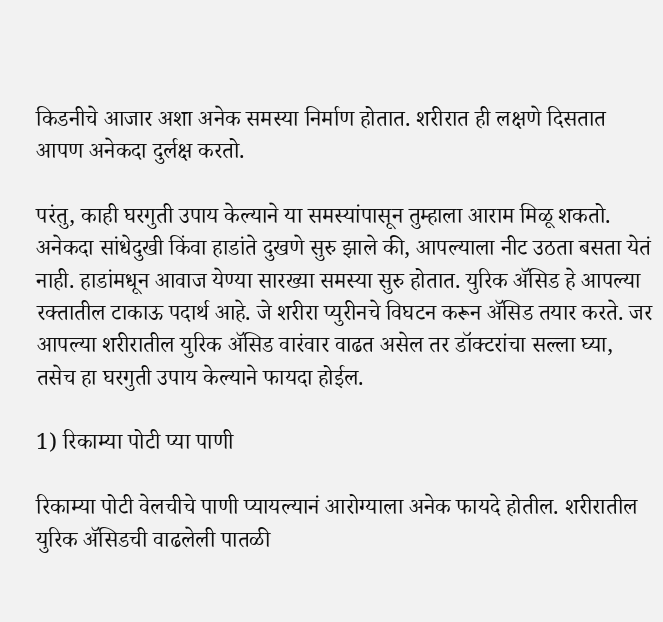किडनीचे आजार अशा अनेक समस्या निर्माण होतात. शरीरात ही लक्षणे दिसतात आपण अनेकदा दुर्लक्ष करतो.

परंतु, काही घरगुती उपाय केल्याने या समस्यांपासून तुम्हाला आराम मिळू शकतो. अनेकदा सांधेदुखी किंवा हाडांते दुखणे सुरु झाले की, आपल्याला नीट उठता बसता येतं नाही. हाडांमधून आवाज येण्या सारख्या समस्या सुरु होतात. युरिक ॲसिड हे आपल्या रक्तातील टाकाऊ पदार्थ आहे. जे शरीरा प्युरीनचे विघटन करून ॲसिड तयार करते. जर आपल्या शरीरातील युरिक ॲसिड वारंवार वाढत असेल तर डॉक्टरांचा सल्ला घ्या, तसेच हा घरगुती उपाय केल्याने फायदा होईल.

1) रिकाम्या पोटी प्या पाणी

रिकाम्या पोटी वेलचीचे पाणी प्यायल्यानं आरोग्याला अनेक फायदे होतील. शरीरातील युरिक ॲसिडची वाढलेली पातळी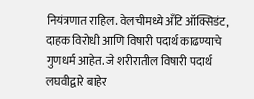नियंत्रणात राहिल. वेलचीमध्ये अँटि ऑक्सिडंट, दाहक विरोधी आणि विषारी पदार्थ काढण्याचे गुणधर्म आहेत. जे शरीरातील विषारी पदार्थ लघवीद्वारे बाहेर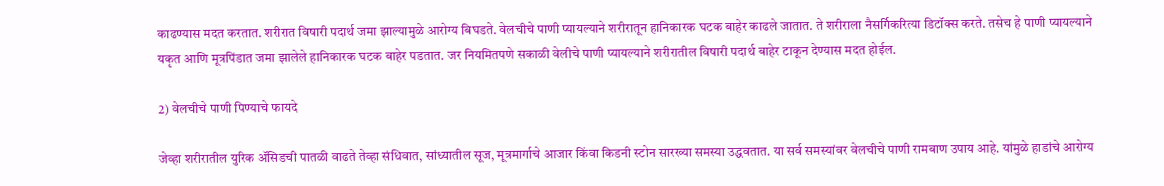काढण्यास मदत करतात. शरीरात विषारी पदार्थ जमा झाल्यामुळे आरोग्य बिघडते. वेलचीचे पाणी प्यायल्याने शरीरातून हानिकारक घटक बाहेर काढले जातात. ते शरीराला नैसर्गिकरित्या डिटॉक्स करते. तसेच हे पाणी प्यायल्याने यकृत आणि मूत्रपिंडात जमा झालेले हानिकारक घटक बाहेर पडतात. जर नियमितपणे सकाळी वेलीचे पाणी प्यायल्याने शरीरातील विषारी पदार्थ बाहेर टाकून देण्यास मदत होईल.

2) वेलचीचे पाणी पिण्याचे फायदे

जेव्हा शरीरातील युरिक ॲसिडची पातळी वाढते तेव्हा संधिवात, सांध्यातील सूज, मूत्रमार्गाचे आजार किंवा किडनी स्टोन सारख्या समस्या उद्धवतात. या सर्व समस्यांवर वेलचीचे पाणी रामबाण उपाय आहे. यांमुळे हाडांचे आरोग्य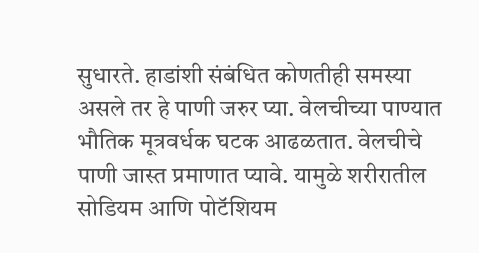सुधारते. हाडांशी संबंधित कोणतीही समस्या असले तर हे पाणी जरुर प्या. वेलचीच्या पाण्यात भौतिक मूत्रवर्धक घटक आढळतात. वेलचीचे पाणी जास्त प्रमाणात प्यावे. यामुळे शरीरातील सोडियम आणि पोटॅशियम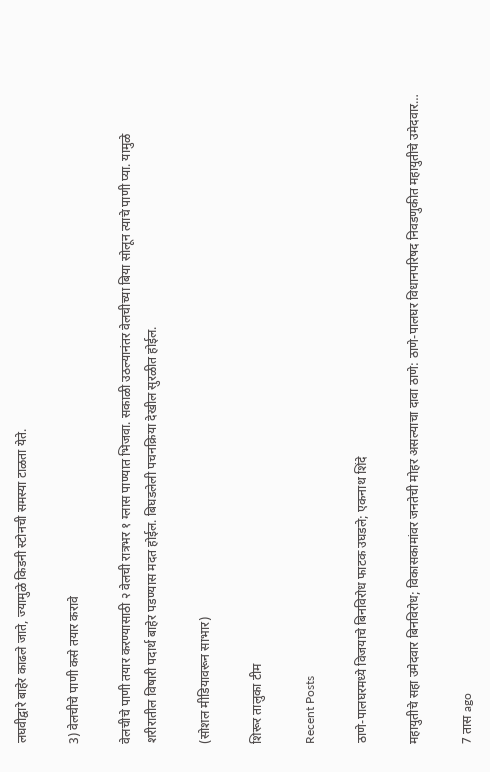लघवीद्वारे बाहेर काढले जाते, ज्यामुळे किडनी स्टोनची समस्या टाळता येते.

3) वेलचीचे पाणी कसे तयार करावे

वेलचीचे पाणी तयार करण्यासाठी २ वेलची रात्रभर १ ग्लास पाण्यात भिजवा. सकाळी उठल्यानंतर वेलचीच्या बिया सोलून त्याचे पाणी प्या. यामुळे शरीरातील विषारी पदार्थ बाहेर पडण्यास मदत होईल. बिघडलेली पचनक्रिया देखील सुरळीत होईल.

(सोशल मीडियावरून साभार)

शिरूर तालुका टीम

Recent Posts

ठाणे-पालघरमध्ये विजयाचे बिनविरोध फाटक उघडले; एकनाथ शिंदे

महायुतीचे सहा उमेदवार बिनविरोध; विकासकामांवर जनतेची मोहर असल्याचा दावा ठाणे: ठाणे-पालघर विधानपरिषद निवडणुकीत महायुतीचे उमेदवार…

7 तास ago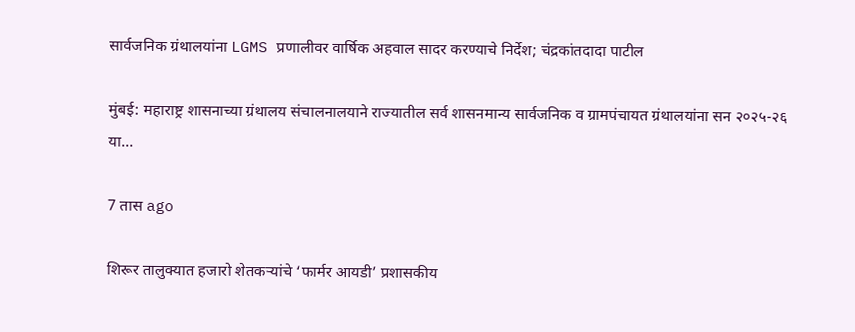सार्वजनिक ग्रंथालयांना LGMS प्रणालीवर वार्षिक अहवाल सादर करण्याचे निर्देश; चंद्रकांतदादा पाटील

मुंबई: महाराष्ट्र शासनाच्या ग्रंथालय संचालनालयाने राज्यातील सर्व शासनमान्य सार्वजनिक व ग्रामपंचायत ग्रंथालयांना सन २०२५-२६ या…

7 तास ago

शिरूर तालुक्यात हजारो शेतकऱ्यांचे ‘फार्मर आयडी’ प्रशासकीय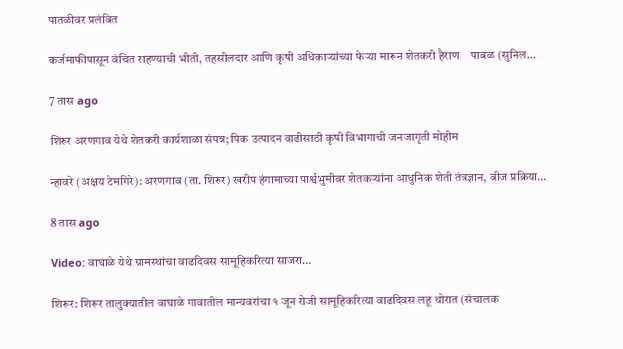पातळीवर प्रलंबित

कर्जमाफीपासून वंचित राहण्याची भीती, तहसीलदार आणि कृषी अधिकाऱ्यांच्या फेऱ्या मारून शेतकरी हैराण    पाबळ (सुनिल…

7 तास ago

शिरुर अरणगाव येथे शेतकरी कार्यशाळा संपन्न; पिक उत्पादन वाढीसाठी कृषी विभागाची जनजागृती मोहीम

न्हावरे (अक्षय टेमगिरे): अरणगाव (ता. शिरुर) खरीप हंगामाच्या पार्श्वभुमीवर शेतकऱ्यांना आधुनिक शेती तंत्रज्ञान, बीज प्रक्रिया…

8 तास ago

Video: वाघाळे येथे ग्रामस्थांचा वाढदिवस सामूहिकरित्या साजरा…

शिरूर: शिरूर तालुक्यातील वाघाळे गावातील मान्यवरांचा १ जून रोजी सामूहिकरित्या वाढदिवस लहू थोरात (संचालक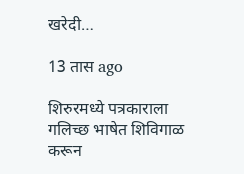खरेदी…

13 तास ago

शिरुरमध्ये पत्रकाराला गलिच्छ भाषेत शिविगाळ करून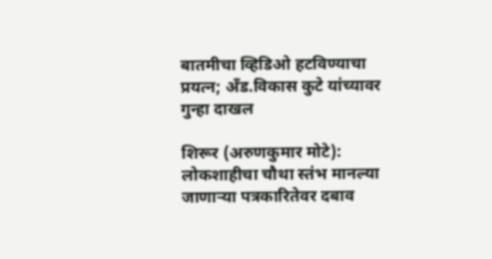बातमीचा व्हिडिओ हटविण्याचा प्रयत्न; अँड.विकास कुटे यांच्यावर गुन्हा दाखल

शिरूर (अरुणकुमार मोटे): लोकशाहीचा चौथा स्तंभ मानल्या जाणाऱ्या पत्रकारितेवर दबाव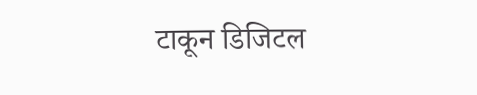टाकून डिजिटल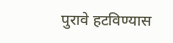पुरावे हटविण्यास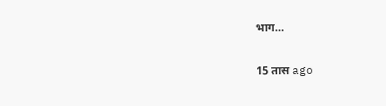भाग…

15 तास ago